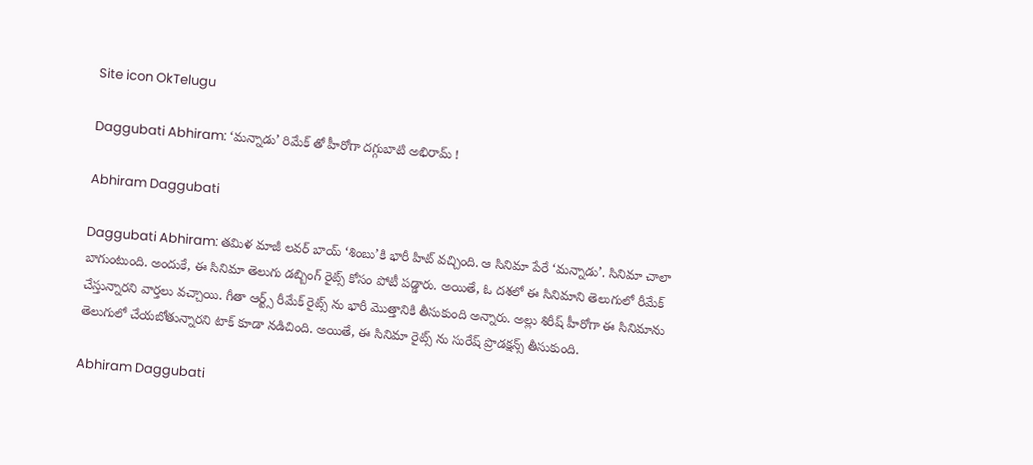Site icon OkTelugu

Daggubati Abhiram: ‘మన్నాడు’ రిమేక్ తో హీరోగా దగ్గుబాటి అభిరామ్ !

Abhiram Daggubati

Daggubati Abhiram: త‌మిళ మాజీ లవర్ బాయ్ ‘శింబు’కి భారీ హిట్ వచ్చింది. ఆ సినిమా పేరే ‘మ‌న్నాడు’. సినిమా చాలా బాగుంటుంది. అందుకే, ఈ సినిమా తెలుగు డబ్బింగ్ రైట్స్ కోసం పోటీ పడ్డారు. అయితే, ఓ దశలో ఈ సినిమాని తెలుగులో రీమేక్ చేస్తున్నార‌ని వార్తలు వచ్చాయి. గీతా ఆర్ట్స్ రీమేక్ రైట్స్ ను భారీ మొత్తానికి తీసుకుంది అన్నారు. అల్లు శిరీష్ హీరోగా ఈ సినిమాను తెలుగులో చేయబోతున్నారని టాక్ కూడా నడిచింది. అయితే, ఈ సినిమా రైట్స్ ను సురేష్ ప్రొడ‌క్ష‌న్స్ తీసుకుంది.

Abhiram Daggubati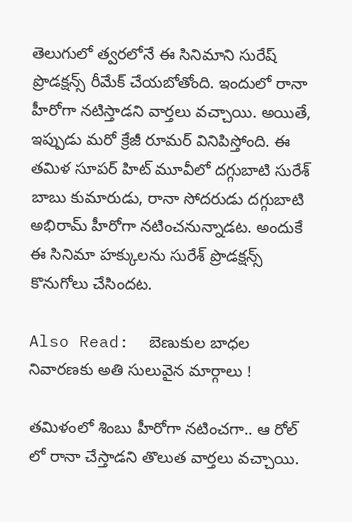తెలుగులో త్వరలోనే ఈ సినిమాని సురేష్ ప్రొడ‌క్ష‌న్స్ రీమేక్ చేయ‌బోతోంది. ఇందులో రానా హీరోగా నటిస్తాడని వార్తలు వచ్చాయి. అయితే, ఇప్పుడు మరో క్రేజీ రూమర్ వినిపిస్తోంది. ఈ తమిళ సూపర్ హిట్ మూవీలో దగ్గుబాటి సురేశ్ బాబు కుమారుడు, రానా సోదరుడు దగ్గుబాటి అభిరామ్ హీరోగా నటించనున్నాడట. అందుకే ఈ సినిమా హక్కులను సురేశ్ ప్రొడక్షన్స్ కొనుగోలు చేసిందట.

Also Read:  బెణుకుల బాధల నివారణకు అతి సులువైన మార్గాలు !

తమిళంలో శింబు హీరోగా నటించగా.. ఆ రోల్ లో రానా చేస్తాడని తొలుత వార్తలు వచ్చాయి.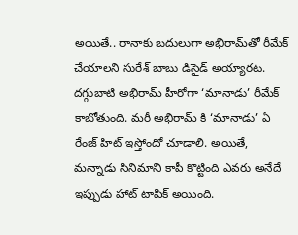అయితే.. రానాకు బదులుగా అభిరామ్‌తో రీమేక్ చేయాలని సురేశ్‌ బాబు డిసైడ్ అయ్యారట.
దగ్గుబాటి అభిరామ్ హీరోగా ‘మానాడు’ రీమేక్‌ కాబోతుంది. మరీ అభిరామ్ కి ‘మానాడు’ ఏ రేంజ్ హిట్ ఇస్తోందో చూడాలి. అయితే, మన్నాడు సినిమాని కాపీ కొట్టింది ఎవరు అనేదే ఇప్పుడు హాట్ టాపిక్ అయింది.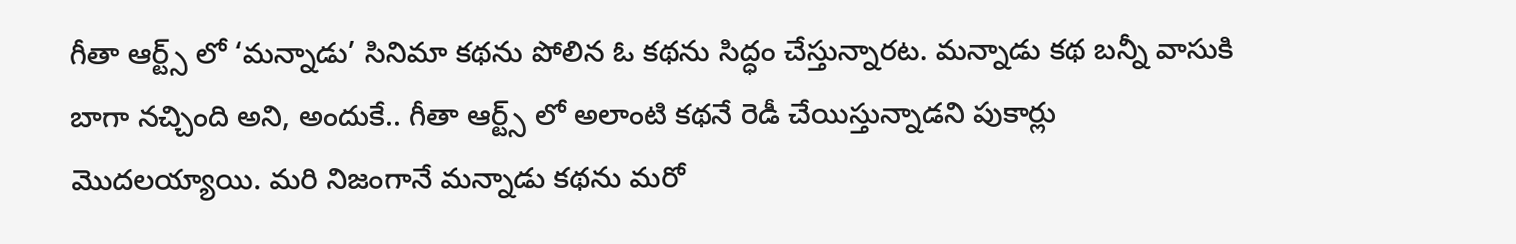గీతా ఆర్ట్స్ లో ‘మ‌న్నాడు’ సినిమా కథను పోలిన ఓ కథను సిద్ధం చేస్తున్నారట. మ‌న్నాడు కథ బన్నీ వాసుకి బాగా నచ్చింది అని, అందుకే.. గీతా ఆర్ట్స్ లో అలాంటి కథనే రెడీ చేయిస్తున్నాడని పుకార్లు మొదలయ్యాయి. మరి నిజంగానే మన్నాడు కథను మరో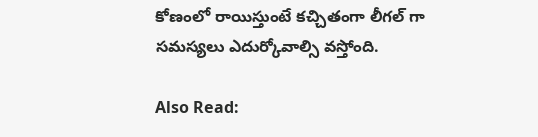కోణంలో రాయిస్తుంటే కచ్చితంగా లీగల్ గా సమస్యలు ఎదుర్కోవాల్సి వస్తోంది.

Also Read: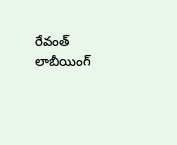రేవంత్ లాబీయింగ్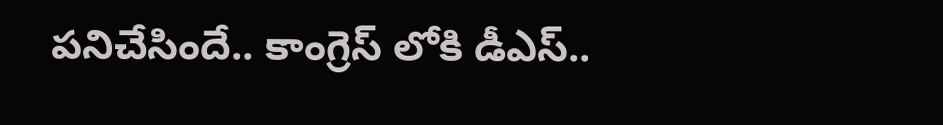పనిచేసిందే.. కాంగ్రెస్ లోకి డీఎస్..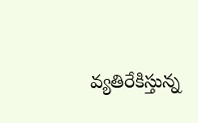వ్యతిరేకిస్తున్న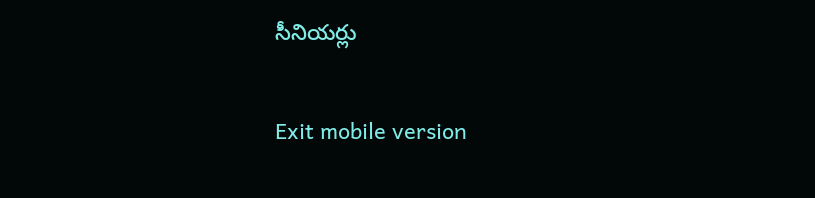సీనియర్లు

Exit mobile version